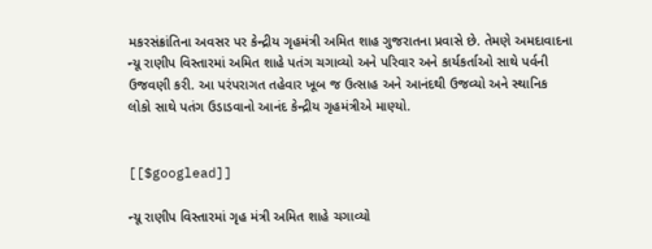મકરસંક્રાંતિના અવસર પર કેન્દ્રીય ગૃહમંત્રી અમિત શાહ ગુજરાતના પ્રવાસે છે. તેમણે અમદાવાદના ન્યૂ રાણીપ વિસ્તારમાં અમિત શાહે પતંગ ચગાવ્યો અને પરિવાર અને કાર્યકર્તાઓ સાથે પર્વની ઉજવણી કરી. આ પરંપરાગત તહેવાર ખૂબ જ ઉત્સાહ અને આનંદથી ઉજવ્યો અને સ્થાનિક લોકો સાથે પતંગ ઉડાડવાનો આનંદ કેન્દ્રીય ગૃહમંત્રીએ માણ્યો.


[[$googlead]]

ન્યૂ રાણીપ વિસ્તારમાં ગૃહ મંત્રી અમિત શાહે ચગાવ્યો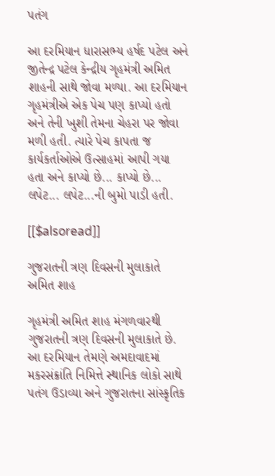પતંગ

આ દરમિયાન ધારાસભ્ય હર્ષદ પટેલ અને જીતેન્દ્ર પટેલ કેન્દ્રીય ગૃહમંત્રી અમિત શાહની સાથે જોવા મળ્યા. આ દરમિયાન ગૃહમંત્રીએ એક પેચ પણ કાપ્યો હતો અને તેની ખુશી તેમના ચેહરા પર જોવા મળી હતી. ત્યારે પેચ કાપતા જ કાર્યકર્તાઓએ ઉત્સાહમાં આપી ગયા હતા અને કાપ્યો છે... કાપ્યો છે... લપેટ... લપેટ...ની બુમો પાડી હતી.

[[$alsoread]]

ગુજરાતની ત્રણ દિવસની મુલાકાતે અમિત શાહ

ગૃહમંત્રી અમિત શાહ મંગળવારથી ગુજરાતની ત્રણ દિવસની મુલાકાતે છે. આ દરમિયાન તેમણે અમદાવાદમાં મકરસંક્રાંતિ નિમિત્તે સ્થાનિક લોકો સાથે પતંગ ઉડાવ્યા અને ગુજરાતના સાંસ્કૃતિક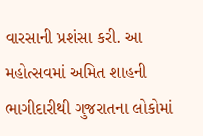વારસાની પ્રશંસા કરી. આ મહોત્સવમાં અમિત શાહની ભાગીદારીથી ગુજરાતના લોકોમાં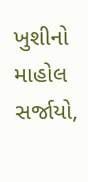ખુશીનો માહોલ સર્જાયો,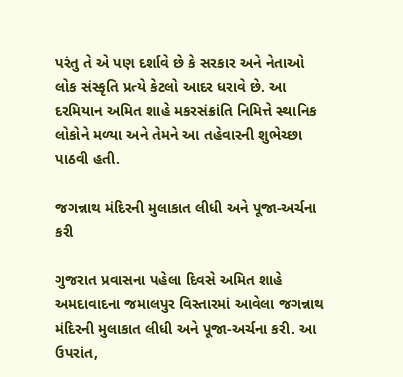પરંતુ તે એ પણ દર્શાવે છે કે સરકાર અને નેતાઓ લોક સંસ્કૃતિ પ્રત્યે કેટલો આદર ધરાવે છે. આ દરમિયાન અમિત શાહે મકરસંક્રાંતિ નિમિત્તે સ્થાનિક લોકોને મળ્યા અને તેમને આ તહેવારની શુભેચ્છા પાઠવી હતી.

જગન્નાથ મંદિરની મુલાકાત લીધી અને પૂજા-અર્ચના કરી

ગુજરાત પ્રવાસના પહેલા દિવસે અમિત શાહે અમદાવાદના જમાલપુર વિસ્તારમાં આવેલા જગન્નાથ મંદિરની મુલાકાત લીધી અને પૂજા-અર્ચના કરી. આ ઉપરાંત,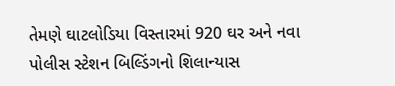તેમણે ઘાટલોડિયા વિસ્તારમાં 920 ઘર અને નવા પોલીસ સ્ટેશન બિલ્ડિંગનો શિલાન્યાસ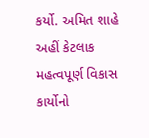કર્યો. અમિત શાહે અહીં કેટલાક મહત્વપૂર્ણ વિકાસ કાર્યોનો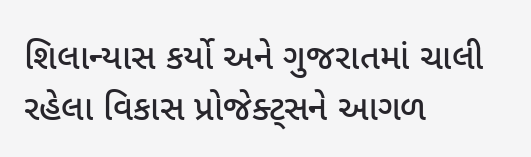શિલાન્યાસ કર્યો અને ગુજરાતમાં ચાલી રહેલા વિકાસ પ્રોજેક્ટ્સને આગળ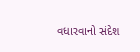વધારવાનો સંદેશ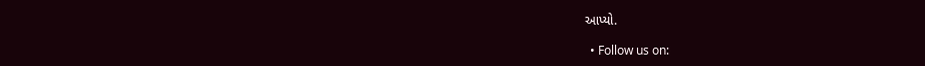આપ્યો.

  • Follow us on: